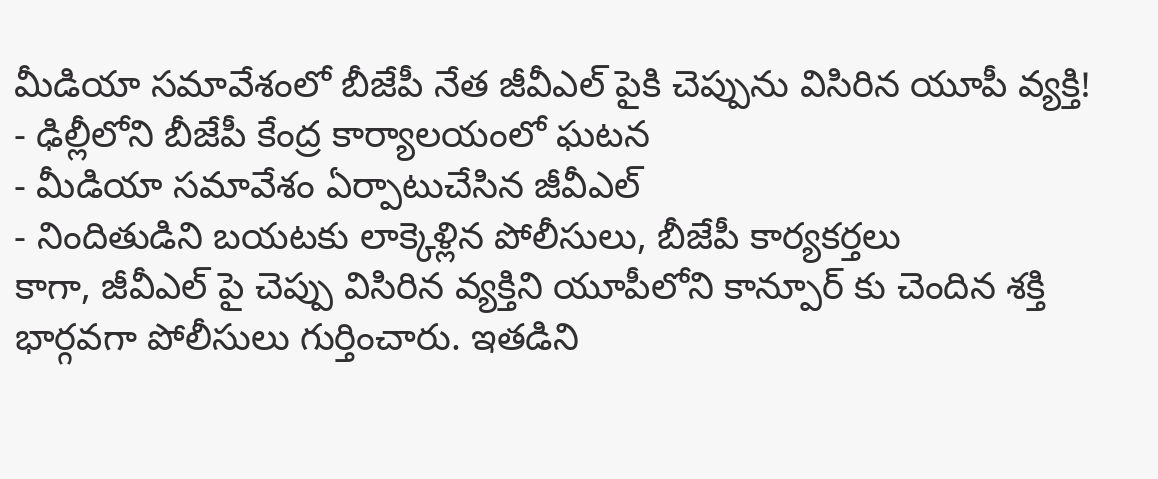మీడియా సమావేశంలో బీజేపీ నేత జీవీఎల్ పైకి చెప్పును విసిరిన యూపీ వ్యక్తి!
- ఢిల్లీలోని బీజేపీ కేంద్ర కార్యాలయంలో ఘటన
- మీడియా సమావేశం ఏర్పాటుచేసిన జీవీఎల్
- నిందితుడిని బయటకు లాక్కెళ్లిన పోలీసులు, బీజేపీ కార్యకర్తలు
కాగా, జీవీఎల్ పై చెప్పు విసిరిన వ్యక్తిని యూపీలోని కాన్పూర్ కు చెందిన శక్తి భార్గవగా పోలీసులు గుర్తించారు. ఇతడిని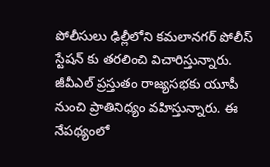పోలీసులు ఢిల్లీలోని కమలానగర్ పోలీస్ స్టేషన్ కు తరలించి విచారిస్తున్నారు. జీవీఎల్ ప్రస్తుతం రాజ్యసభకు యూపీ నుంచి ప్రాతినిధ్యం వహిస్తున్నారు. ఈ నేపథ్యంలో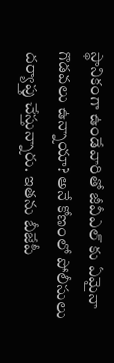స్థానికంగా ఉండేవారితో జీవీఎల్ కు ఏమైనా గొడవలు ఉన్నాయా? అనే కోణంలో పోలీసులు దర్యాప్తు చేస్తున్నారు. ఇతను బీజేపీ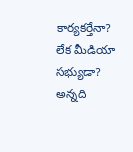కార్యకర్తేనా? లేక మీడియా సభ్యుడా? అన్నది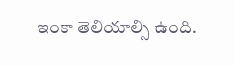ఇంకా తెలియాల్సి ఉంది.